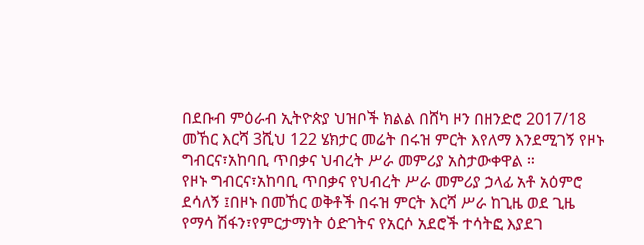በደቡብ ምዕራብ ኢትዮጵያ ህዝቦች ክልል በሸካ ዞን በዘንድሮ 2017/18 መኸር እርሻ 3ሺህ 122 ሄክታር መሬት በሩዝ ምርት እየለማ እንደሚገኝ የዞኑ ግብርና፣አከባቢ ጥበቃና ህብረት ሥራ መምሪያ አስታውቀዋል ።
የዞኑ ግብርና፣አከባቢ ጥበቃና የህብረት ሥራ መምሪያ ኃላፊ አቶ አዕምሮ ደሳለኝ ፤በዞኑ በመኸር ወቅቶች በሩዝ ምርት እርሻ ሥራ ከጊዜ ወደ ጊዜ የማሳ ሽፋን፣የምርታማነት ዕድገትና የአርሶ አደሮች ተሳትፎ እያደገ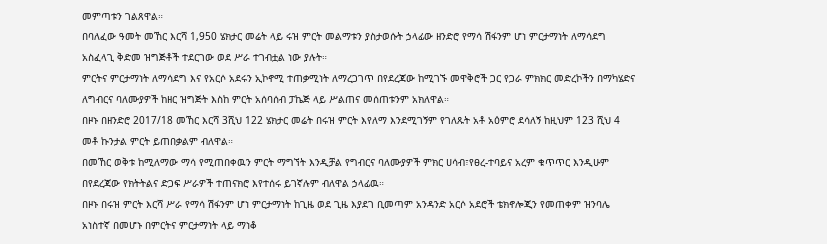መምጣቱን ገልጸዋል።
በባለፈው ዓመት መኸር እርሻ 1,950 ሄክታር መሬት ላይ ሩዝ ምርት መልማቱን ያስታወሱት ኃላፊው ዘንድሮ የማሳ ሽፋንም ሆነ ምርታማነት ለማሳደግ አስፈላጊ ቅድመ ዝግጅቶች ተደርገው ወደ ሥራ ተገብቷል ነው ያሉት።
ምርትና ምርታማነት ለማሳደግ እና የአርሶ አደሩን ኢኮኖሚ ተጠቃሚነት ለማረጋገጥ በየደረጃው ከሚገኙ መዋቅሮች ጋር የጋራ ምክክር መድረኮችን በማካሄድና ለግብርና ባለሙያዎች ከዘር ዝግጅት እስከ ምርት አሰባሰብ ፓኬጅ ላይ ሥልጠና መሰጠቱንም አክለዋል።
በዞኑ በዘንድሮ 2017/18 መኸር እርሻ 3ሺህ 122 ሄክታር መሬት በሩዝ ምርት እየለማ እንደሚገኝም የገለጹት አቶ አዕምሮ ደሳለኝ ከዚህም 123 ሺህ 4 መቶ ኩንታል ምርት ይጠበቃልም ብለዋል።
በመኸር ወቅቱ ከሚለማው ማሳ የሚጠበቀዉን ምርት ማግኘት እንዲቻል የግብርና ባለሙያዎች ምክር ሀሳብ፣የፀረ-ተባይና አረም ቁጥጥር እንዲሁም በየደረጃው የክትትልና ድጋፍ ሥራዎች ተጠናክሮ እየተሰሩ ይገኛሉም ብለዋል ኃላፊዉ።
በዞኑ በሩዝ ምርት እርሻ ሥራ የማሳ ሽፋንም ሆነ ምርታማነት ከጊዜ ወደ ጊዜ እያደገ ቢመጣም አንዳንድ አርሶ አደሮች ቴክኖሎጂን የመጠቀም ዝንባሌ አነስተኛ በመሆኑ በምርትና ምርታማነት ላይ ማነቆ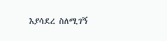እያሳደረ ስለሚገኝ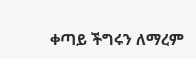ቀጣይ ችግሩን ለማረም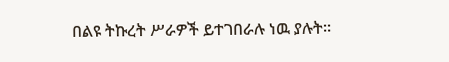በልዩ ትኩረት ሥራዎች ይተገበራሉ ነዉ ያሉት።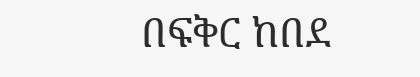በፍቅር ከበደ